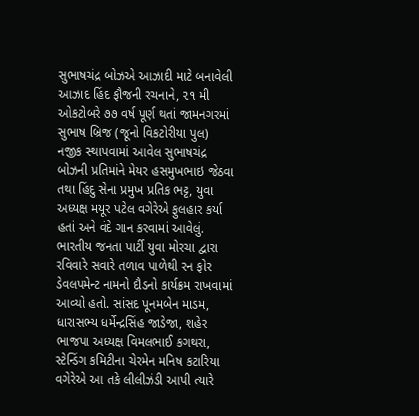સુભાષચંદ્ર બોઝએ આઝાદી માટે બનાવેલી આઝાદ હિંદ ફૌજની રચનાને, ૨૧ મી ઓકટોબરે ૭૭ વર્ષ પૂર્ણ થતાં જામનગરમાં સુભાષ બ્રિજ (જૂનો વિકટોરીયા પુલ) નજીક સ્થાપવામાં આવેલ સુભાષચંદ્ર બોઝની પ્રતિમાંને મેયર હસમુખભાઇ જેઠવા તથા હિંદુ સેના પ્રમુખ પ્રતિક ભટ્ટ, યુવા અધ્યક્ષ મયૂર પટેલ વગેરેએ ફુલહાર કર્યા હતાં અને વંદે ગાન કરવામાં આવેલું.
ભારતીય જનતા પાર્ટી યુવા મોરચા દ્વારા રવિવારે સવારે તળાવ પાળેથી રન ફોર ડેવલપમેન્ટ નામનો દૌડનો કાર્યક્રમ રાખવામાં આવ્યો હતો. સાંસદ પૂનમબેન માડમ, ધારાસભ્ય ધર્મેન્દ્રસિંહ જાડેજા, શહેર ભાજપા અધ્યક્ષ વિમલભાઈ કગથરા, સ્ટેન્ડિંગ કમિટીના ચેરમેન મનિષ કટારિયા વગેરેએ આ તકે લીલીઝંડી આપી ત્યારે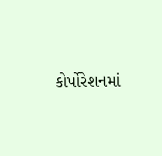કોર્પોરેશનમાં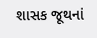શાસક જૂથનાં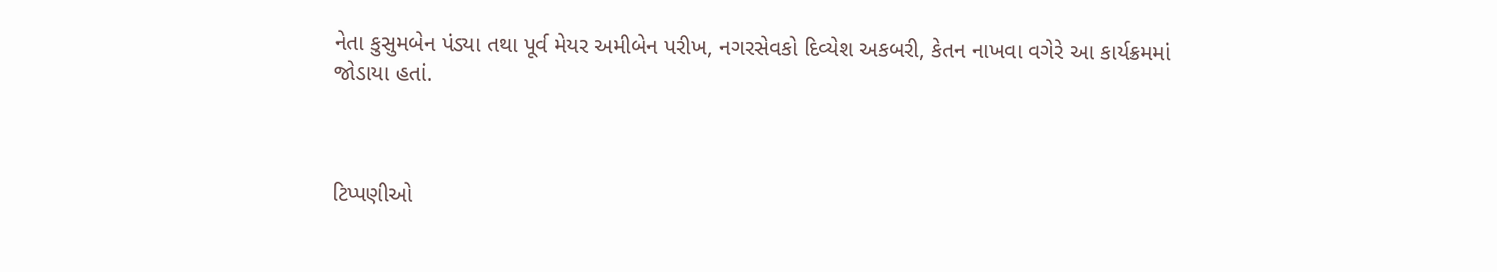નેતા કુસુમબેન પંડ્યા તથા પૂર્વ મેયર અમીબેન પરીખ, નગરસેવકો દિવ્યેશ અકબરી, કેતન નાખવા વગેરે આ કાર્યક્રમમાં જોડાયા હતાં.



ટિપ્પણીઓ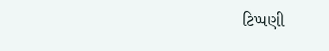ટિપ્પણી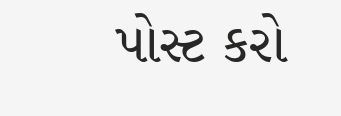પોસ્ટ કરો